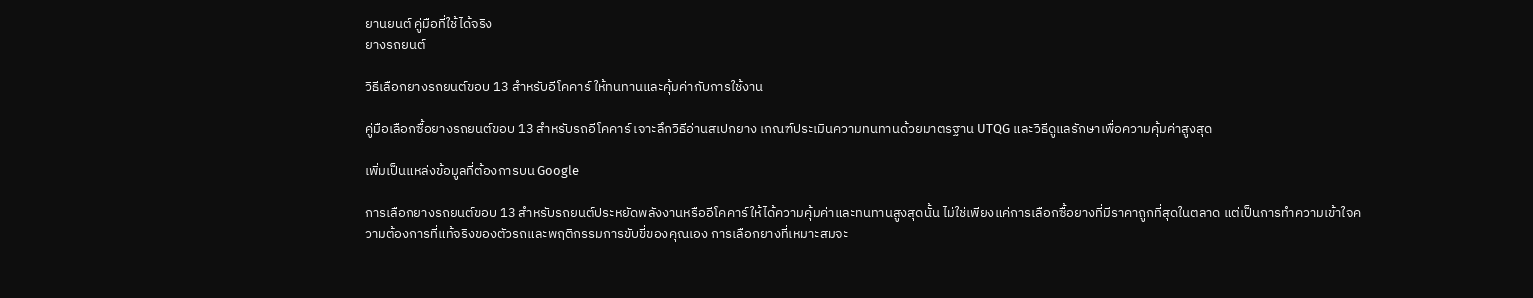ยานยนต์ คู่มือที่ใช้ได้จริง
ยางรถยนต์

วิธีเลือกยางรถยนต์ขอบ 13 สำหรับอีโคคาร์ ให้ทนทานและคุ้มค่ากับการใช้งาน

คู่มือเลือกซื้อยางรถยนต์ขอบ 13 สำหรับรถอีโคคาร์ เจาะลึกวิธีอ่านสเปกยาง เกณฑ์ประเมินความทนทานด้วยมาตรฐาน UTQG และวิธีดูแลรักษาเพื่อความคุ้มค่าสูงสุด

เพิ่มเป็นแหล่งข้อมูลที่ต้องการบน Google

การเลือกยางรถยนต์ขอบ 13 สำหรับรถยนต์ประหยัดพลังงานหรืออีโคคาร์ให้ได้ความคุ้มค่าและทนทานสูงสุดนั้น ไม่ใช่เพียงแค่การเลือกซื้อยางที่มีราคาถูกที่สุดในตลาด แต่เป็นการทำความเข้าใจความต้องการที่แท้จริงของตัวรถและพฤติกรรมการขับขี่ของคุณเอง การเลือกยางที่เหมาะสมจะ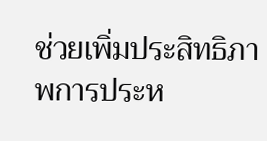ช่วยเพิ่มประสิทธิภาพการประห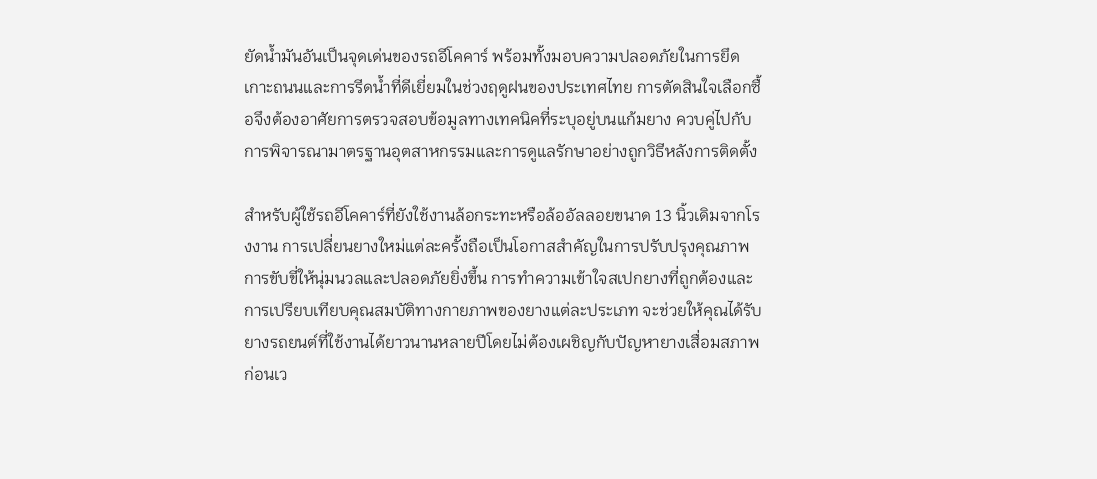ยัดน้ำมันอันเป็นจุดเด่นของรถอีโคคาร์ พร้อมทั้งมอบความปลอดภัยในการยึดเกาะถนนและการรีดน้ำที่ดีเยี่ยมในช่วงฤดูฝนของประเทศไทย การตัดสินใจเลือกซื้อจึงต้องอาศัยการตรวจสอบข้อมูลทางเทคนิคที่ระบุอยู่บนแก้มยาง ควบคู่ไปกับการพิจารณามาตรฐานอุตสาหกรรมและการดูแลรักษาอย่างถูกวิธีหลังการติดตั้ง

สำหรับผู้ใช้รถอีโคคาร์ที่ยังใช้งานล้อกระทะหรือล้ออัลลอยขนาด 13 นิ้วเดิมจากโรงงาน การเปลี่ยนยางใหม่แต่ละครั้งถือเป็นโอกาสสำคัญในการปรับปรุงคุณภาพการขับขี่ให้นุ่มนวลและปลอดภัยยิ่งขึ้น การทำความเข้าใจสเปกยางที่ถูกต้องและการเปรียบเทียบคุณสมบัติทางกายภาพของยางแต่ละประเภท จะช่วยให้คุณได้รับยางรถยนต์ที่ใช้งานได้ยาวนานหลายปีโดยไม่ต้องเผชิญกับปัญหายางเสื่อมสภาพก่อนเว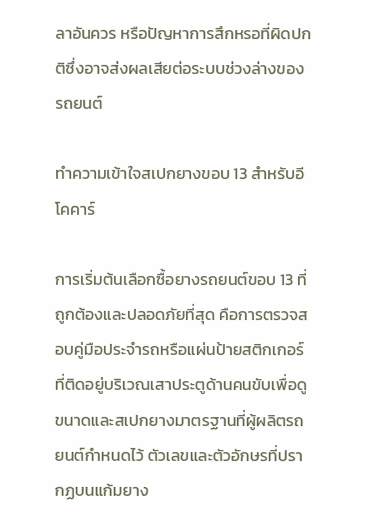ลาอันควร หรือปัญหาการสึกหรอที่ผิดปกติซึ่งอาจส่งผลเสียต่อระบบช่วงล่างของรถยนต์

ทำความเข้าใจสเปกยางขอบ 13 สำหรับอีโคคาร์

การเริ่มต้นเลือกซื้อยางรถยนต์ขอบ 13 ที่ถูกต้องและปลอดภัยที่สุด คือการตรวจสอบคู่มือประจำรถหรือแผ่นป้ายสติกเกอร์ที่ติดอยู่บริเวณเสาประตูด้านคนขับเพื่อดูขนาดและสเปกยางมาตรฐานที่ผู้ผลิตรถยนต์กำหนดไว้ ตัวเลขและตัวอักษรที่ปรากฏบนแก้มยาง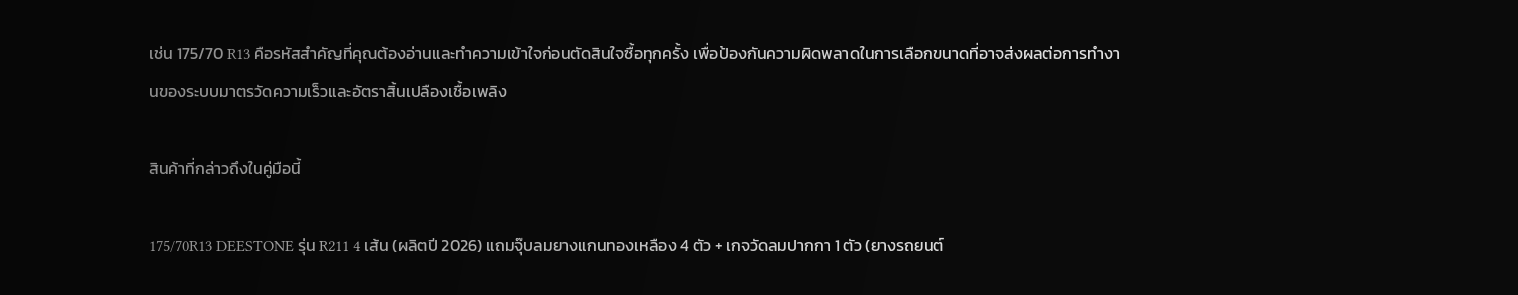เช่น 175/70 R13 คือรหัสสำคัญที่คุณต้องอ่านและทำความเข้าใจก่อนตัดสินใจซื้อทุกครั้ง เพื่อป้องกันความผิดพลาดในการเลือกขนาดที่อาจส่งผลต่อการทำงานของระบบมาตรวัดความเร็วและอัตราสิ้นเปลืองเชื้อเพลิง

สินค้าที่กล่าวถึงในคู่มือนี้

175/70R13 DEESTONE รุ่น R211 4 เส้น (ผลิตปี 2026) แถมจุ๊บลมยางแกนทองเหลือง 4 ตัว + เกจวัดลมปากกา 1 ตัว (ยางรถยนต์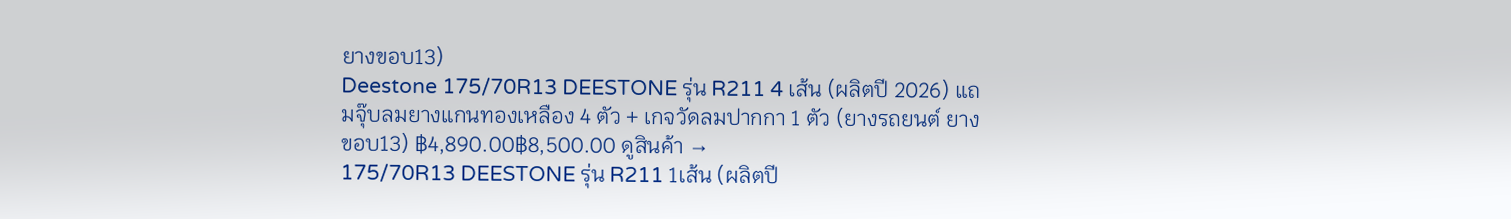ยางขอบ13)
Deestone 175/70R13 DEESTONE รุ่น R211 4 เส้น (ผลิตปี 2026) แถมจุ๊บลมยางแกนทองเหลือง 4 ตัว + เกจวัดลมปากกา 1 ตัว (ยางรถยนต์ ยางขอบ13) ฿4,890.00฿8,500.00 ดูสินค้า →
175/70R13 DEESTONE รุ่น R211 1เส้น (ผลิตปี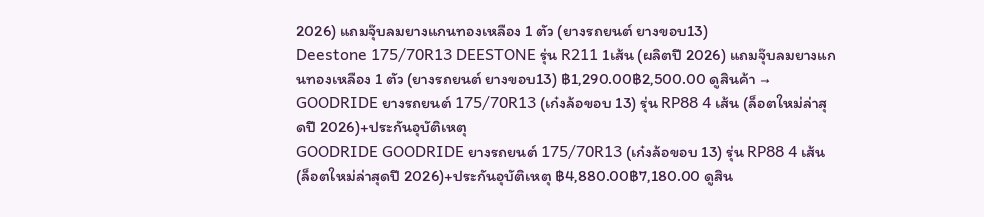2026) แถมจุ๊บลมยางแกนทองเหลือง 1 ตัว (ยางรถยนต์ ยางขอบ13)
Deestone 175/70R13 DEESTONE รุ่น R211 1เส้น (ผลิตปี 2026) แถมจุ๊บลมยางแกนทองเหลือง 1 ตัว (ยางรถยนต์ ยางขอบ13) ฿1,290.00฿2,500.00 ดูสินค้า →
GOODRIDE ยางรถยนต์ 175/70R13 (เก๋งล้อขอบ 13) รุ่น RP88 4 เส้น (ล็อตใหม่ล่าสุดปี 2026)+ประกันอุบัติเหตุ
GOODRIDE GOODRIDE ยางรถยนต์ 175/70R13 (เก๋งล้อขอบ 13) รุ่น RP88 4 เส้น (ล็อตใหม่ล่าสุดปี 2026)+ประกันอุบัติเหตุ ฿4,880.00฿7,180.00 ดูสิน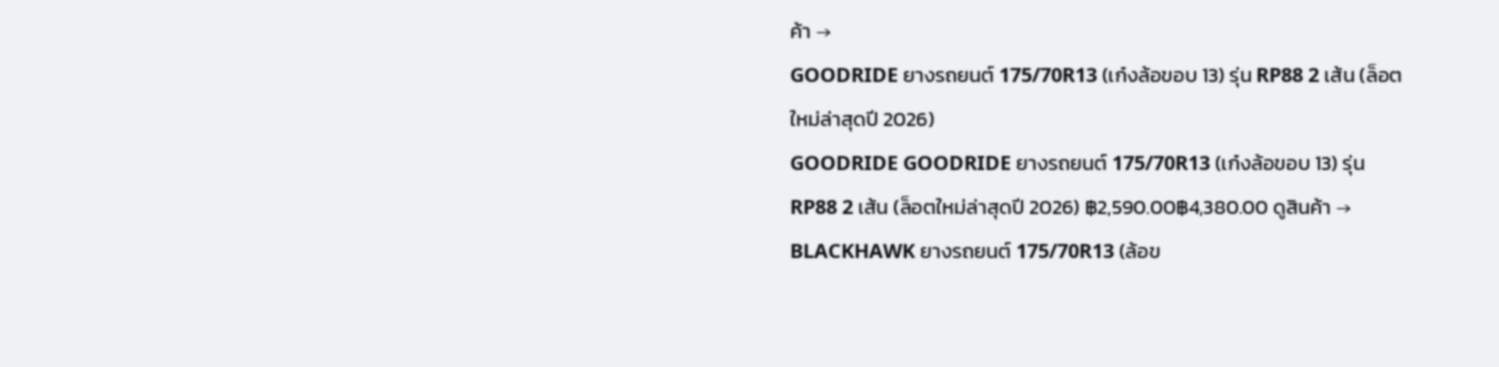ค้า →
GOODRIDE ยางรถยนต์ 175/70R13 (เก๋งล้อขอบ 13) รุ่น RP88 2 เส้น (ล็อตใหม่ล่าสุดปี 2026)
GOODRIDE GOODRIDE ยางรถยนต์ 175/70R13 (เก๋งล้อขอบ 13) รุ่น RP88 2 เส้น (ล็อตใหม่ล่าสุดปี 2026) ฿2,590.00฿4,380.00 ดูสินค้า →
BLACKHAWK ยางรถยนต์ 175/70R13 (ล้อข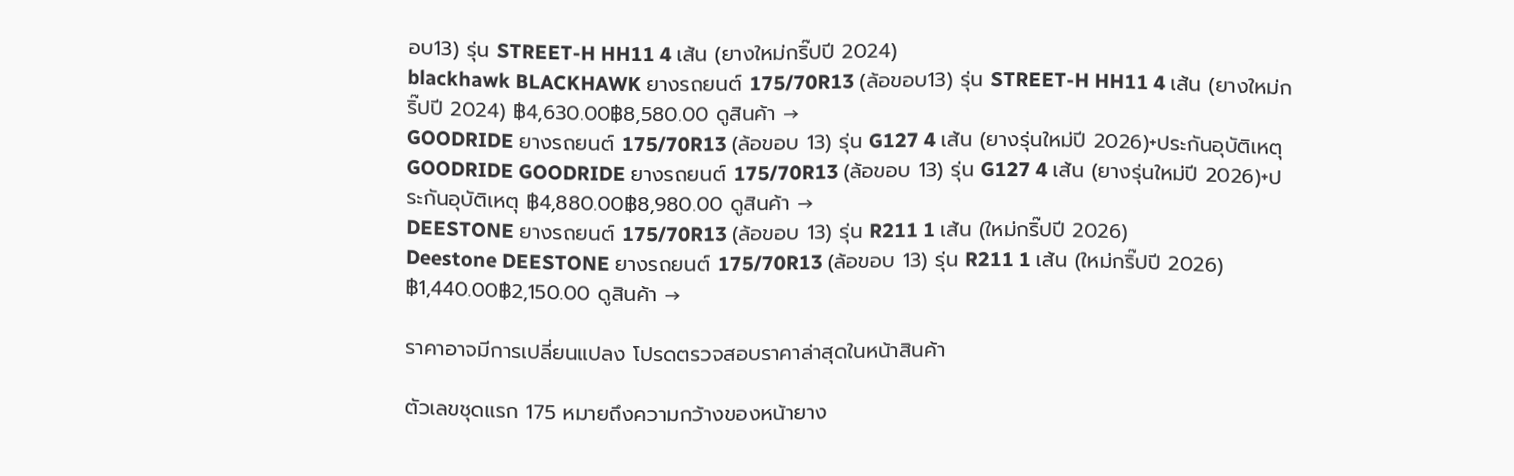อบ13) รุ่น STREET-H HH11 4 เส้น (ยางใหม่กริ๊ปปี 2024)
blackhawk BLACKHAWK ยางรถยนต์ 175/70R13 (ล้อขอบ13) รุ่น STREET-H HH11 4 เส้น (ยางใหม่กริ๊ปปี 2024) ฿4,630.00฿8,580.00 ดูสินค้า →
GOODRIDE ยางรถยนต์ 175/70R13 (ล้อขอบ 13) รุ่น G127 4 เส้น (ยางรุ่นใหม่ปี 2026)+ประกันอุบัติเหตุ
GOODRIDE GOODRIDE ยางรถยนต์ 175/70R13 (ล้อขอบ 13) รุ่น G127 4 เส้น (ยางรุ่นใหม่ปี 2026)+ประกันอุบัติเหตุ ฿4,880.00฿8,980.00 ดูสินค้า →
DEESTONE ยางรถยนต์ 175/70R13 (ล้อขอบ 13) รุ่น R211 1 เส้น (ใหม่กริ๊ปปี 2026)
Deestone DEESTONE ยางรถยนต์ 175/70R13 (ล้อขอบ 13) รุ่น R211 1 เส้น (ใหม่กริ๊ปปี 2026) ฿1,440.00฿2,150.00 ดูสินค้า →

ราคาอาจมีการเปลี่ยนแปลง โปรดตรวจสอบราคาล่าสุดในหน้าสินค้า

ตัวเลขชุดแรก 175 หมายถึงความกว้างของหน้ายาง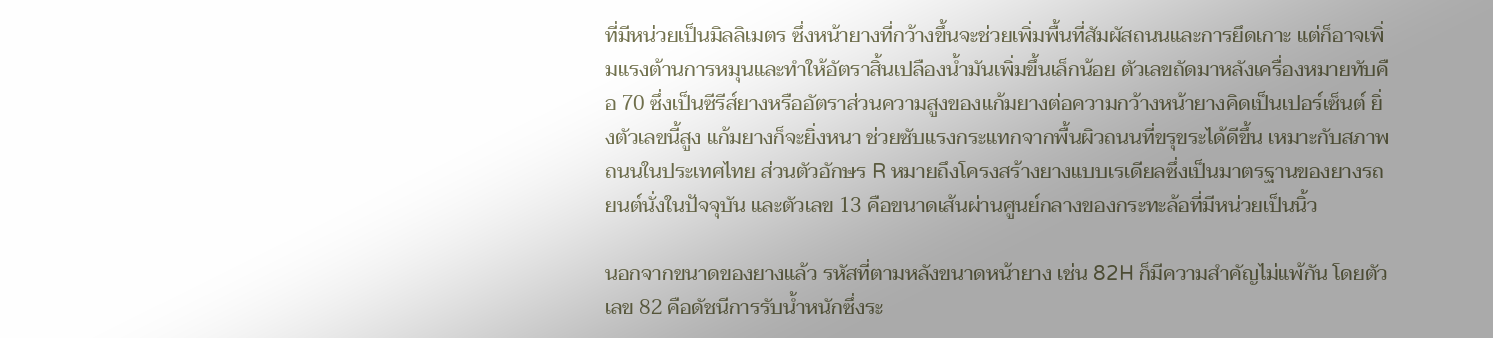ที่มีหน่วยเป็นมิลลิเมตร ซึ่งหน้ายางที่กว้างขึ้นจะช่วยเพิ่มพื้นที่สัมผัสถนนและการยึดเกาะ แต่ก็อาจเพิ่มแรงต้านการหมุนและทำให้อัตราสิ้นเปลืองน้ำมันเพิ่มขึ้นเล็กน้อย ตัวเลขถัดมาหลังเครื่องหมายทับคือ 70 ซึ่งเป็นซีรีส์ยางหรืออัตราส่วนความสูงของแก้มยางต่อความกว้างหน้ายางคิดเป็นเปอร์เซ็นต์ ยิ่งตัวเลขนี้สูง แก้มยางก็จะยิ่งหนา ช่วยซับแรงกระแทกจากพื้นผิวถนนที่ขรุขระได้ดีขึ้น เหมาะกับสภาพถนนในประเทศไทย ส่วนตัวอักษร R หมายถึงโครงสร้างยางแบบเรเดียลซึ่งเป็นมาตรฐานของยางรถยนต์นั่งในปัจจุบัน และตัวเลข 13 คือขนาดเส้นผ่านศูนย์กลางของกระทะล้อที่มีหน่วยเป็นนิ้ว

นอกจากขนาดของยางแล้ว รหัสที่ตามหลังขนาดหน้ายาง เช่น 82H ก็มีความสำคัญไม่แพ้กัน โดยตัวเลข 82 คือดัชนีการรับน้ำหนักซึ่งระ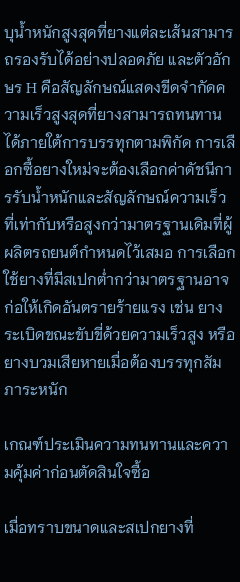บุน้ำหนักสูงสุดที่ยางแต่ละเส้นสามารถรองรับได้อย่างปลอดภัย และตัวอักษร H คือสัญลักษณ์แสดงขีดจำกัดความเร็วสูงสุดที่ยางสามารถทนทานได้ภายใต้การบรรทุกตามพิกัด การเลือกซื้อยางใหม่จะต้องเลือกค่าดัชนีการรับน้ำหนักและสัญลักษณ์ความเร็วที่เท่ากับหรือสูงกว่ามาตรฐานเดิมที่ผู้ผลิตรถยนต์กำหนดไว้เสมอ การเลือกใช้ยางที่มีสเปกต่ำกว่ามาตรฐานอาจก่อให้เกิดอันตรายร้ายแรง เช่น ยางระเบิดขณะขับขี่ด้วยความเร็วสูง หรือยางบวมเสียหายเมื่อต้องบรรทุกสัมภาระหนัก

เกณฑ์ประเมินความทนทานและความคุ้มค่าก่อนตัดสินใจซื้อ

เมื่อทราบขนาดและสเปกยางที่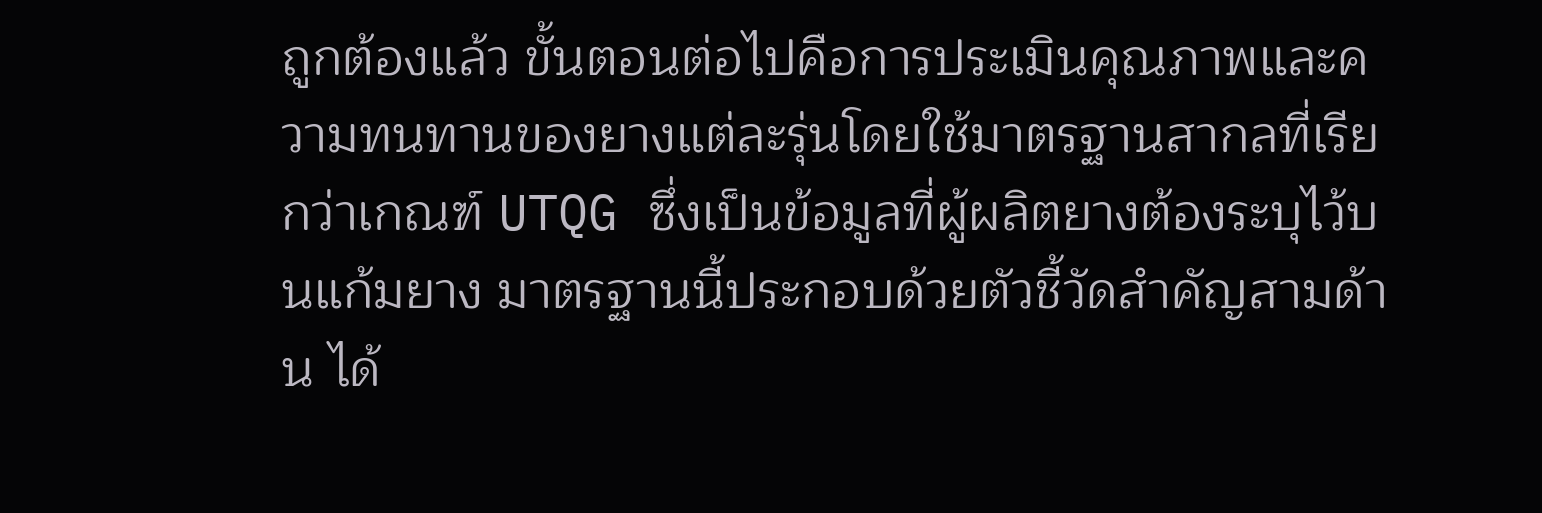ถูกต้องแล้ว ขั้นตอนต่อไปคือการประเมินคุณภาพและความทนทานของยางแต่ละรุ่นโดยใช้มาตรฐานสากลที่เรียกว่าเกณฑ์ UTQG ซึ่งเป็นข้อมูลที่ผู้ผลิตยางต้องระบุไว้บนแก้มยาง มาตรฐานนี้ประกอบด้วยตัวชี้วัดสำคัญสามด้าน ได้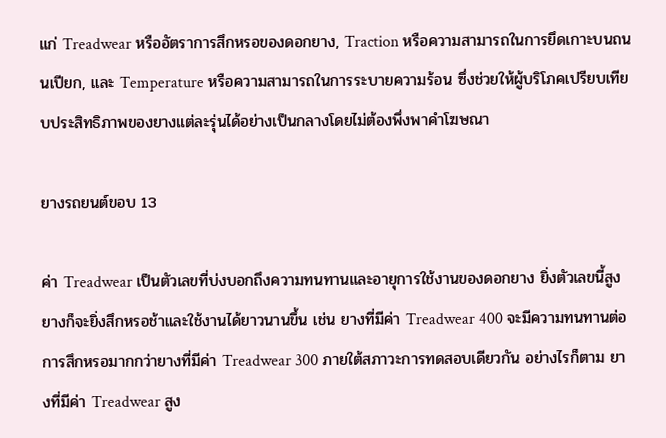แก่ Treadwear หรืออัตราการสึกหรอของดอกยาง, Traction หรือความสามารถในการยึดเกาะบนถนนเปียก, และ Temperature หรือความสามารถในการระบายความร้อน ซึ่งช่วยให้ผู้บริโภคเปรียบเทียบประสิทธิภาพของยางแต่ละรุ่นได้อย่างเป็นกลางโดยไม่ต้องพึ่งพาคำโฆษณา

ยางรถยนต์ขอบ 13

ค่า Treadwear เป็นตัวเลขที่บ่งบอกถึงความทนทานและอายุการใช้งานของดอกยาง ยิ่งตัวเลขนี้สูง ยางก็จะยิ่งสึกหรอช้าและใช้งานได้ยาวนานขึ้น เช่น ยางที่มีค่า Treadwear 400 จะมีความทนทานต่อการสึกหรอมากกว่ายางที่มีค่า Treadwear 300 ภายใต้สภาวะการทดสอบเดียวกัน อย่างไรก็ตาม ยางที่มีค่า Treadwear สูง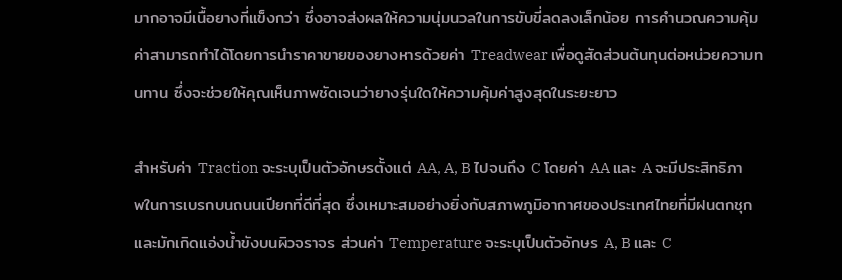มากอาจมีเนื้อยางที่แข็งกว่า ซึ่งอาจส่งผลให้ความนุ่มนวลในการขับขี่ลดลงเล็กน้อย การคำนวณความคุ้มค่าสามารถทำได้โดยการนำราคาขายของยางหารด้วยค่า Treadwear เพื่อดูสัดส่วนต้นทุนต่อหน่วยความทนทาน ซึ่งจะช่วยให้คุณเห็นภาพชัดเจนว่ายางรุ่นใดให้ความคุ้มค่าสูงสุดในระยะยาว

สำหรับค่า Traction จะระบุเป็นตัวอักษรตั้งแต่ AA, A, B ไปจนถึง C โดยค่า AA และ A จะมีประสิทธิภาพในการเบรกบนถนนเปียกที่ดีที่สุด ซึ่งเหมาะสมอย่างยิ่งกับสภาพภูมิอากาศของประเทศไทยที่มีฝนตกชุกและมักเกิดแอ่งน้ำขังบนผิวจราจร ส่วนค่า Temperature จะระบุเป็นตัวอักษร A, B และ C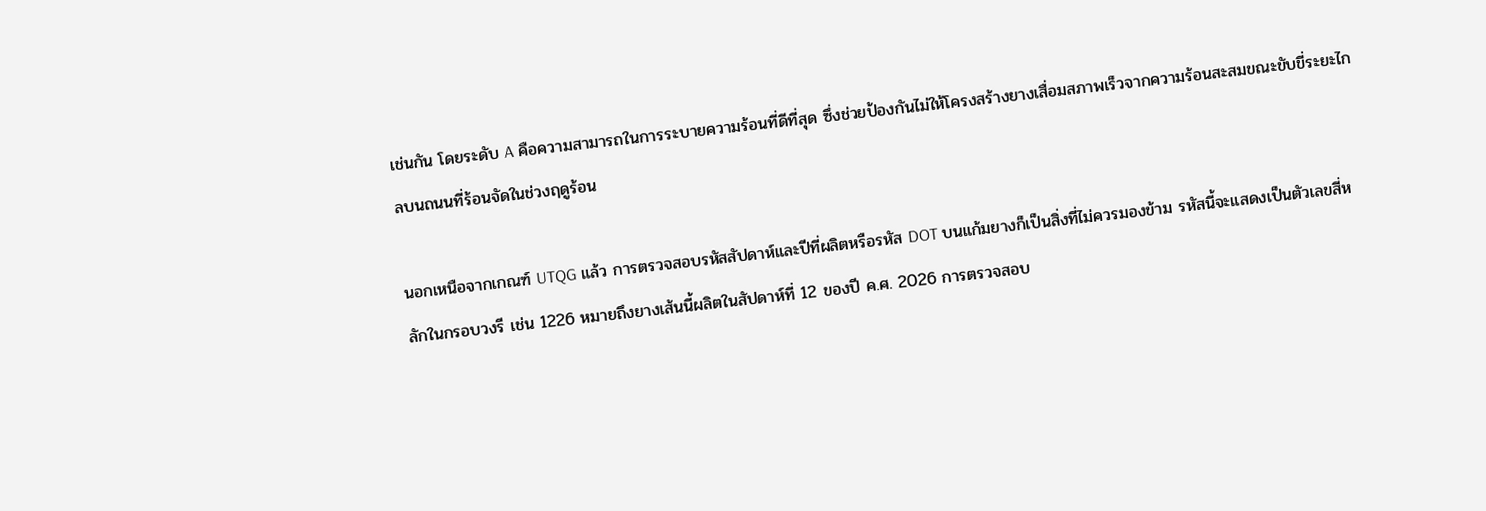เช่นกัน โดยระดับ A คือความสามารถในการระบายความร้อนที่ดีที่สุด ซึ่งช่วยป้องกันไม่ให้โครงสร้างยางเสื่อมสภาพเร็วจากความร้อนสะสมขณะขับขี่ระยะไกลบนถนนที่ร้อนจัดในช่วงฤดูร้อน

นอกเหนือจากเกณฑ์ UTQG แล้ว การตรวจสอบรหัสสัปดาห์และปีที่ผลิตหรือรหัส DOT บนแก้มยางก็เป็นสิ่งที่ไม่ควรมองข้าม รหัสนี้จะแสดงเป็นตัวเลขสี่หลักในกรอบวงรี เช่น 1226 หมายถึงยางเส้นนี้ผลิตในสัปดาห์ที่ 12 ของปี ค.ศ. 2026 การตรวจสอบ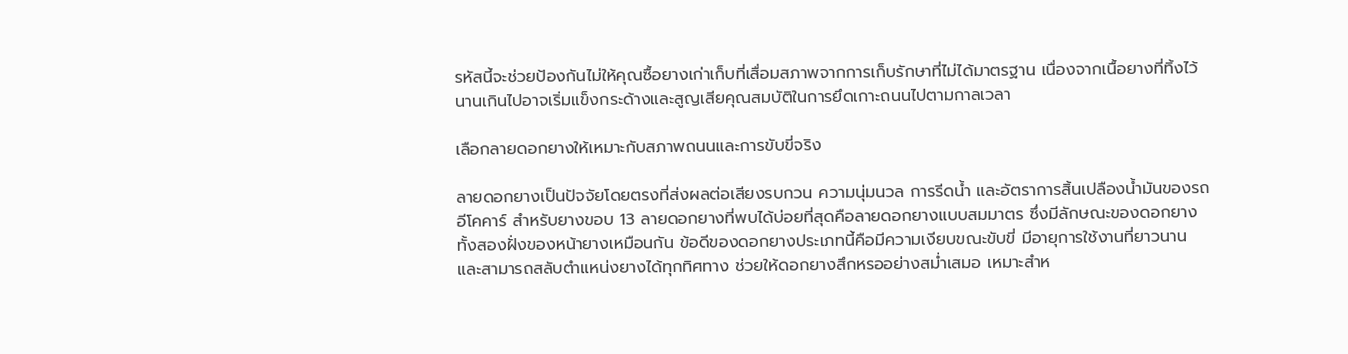รหัสนี้จะช่วยป้องกันไม่ให้คุณซื้อยางเก่าเก็บที่เสื่อมสภาพจากการเก็บรักษาที่ไม่ได้มาตรฐาน เนื่องจากเนื้อยางที่ทิ้งไว้นานเกินไปอาจเริ่มแข็งกระด้างและสูญเสียคุณสมบัติในการยึดเกาะถนนไปตามกาลเวลา

เลือกลายดอกยางให้เหมาะกับสภาพถนนและการขับขี่จริง

ลายดอกยางเป็นปัจจัยโดยตรงที่ส่งผลต่อเสียงรบกวน ความนุ่มนวล การรีดน้ำ และอัตราการสิ้นเปลืองน้ำมันของรถอีโคคาร์ สำหรับยางขอบ 13 ลายดอกยางที่พบได้บ่อยที่สุดคือลายดอกยางแบบสมมาตร ซึ่งมีลักษณะของดอกยางทั้งสองฝั่งของหน้ายางเหมือนกัน ข้อดีของดอกยางประเภทนี้คือมีความเงียบขณะขับขี่ มีอายุการใช้งานที่ยาวนาน และสามารถสลับตำแหน่งยางได้ทุกทิศทาง ช่วยให้ดอกยางสึกหรออย่างสม่ำเสมอ เหมาะสำห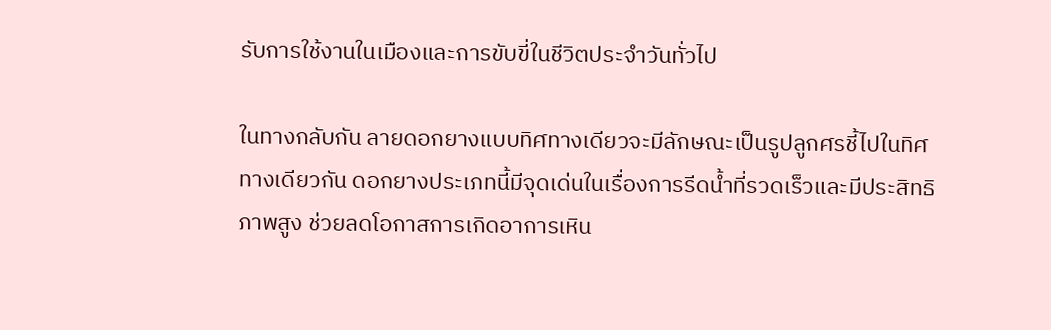รับการใช้งานในเมืองและการขับขี่ในชีวิตประจำวันทั่วไป

ในทางกลับกัน ลายดอกยางแบบทิศทางเดียวจะมีลักษณะเป็นรูปลูกศรชี้ไปในทิศทางเดียวกัน ดอกยางประเภทนี้มีจุดเด่นในเรื่องการรีดน้ำที่รวดเร็วและมีประสิทธิภาพสูง ช่วยลดโอกาสการเกิดอาการเหิน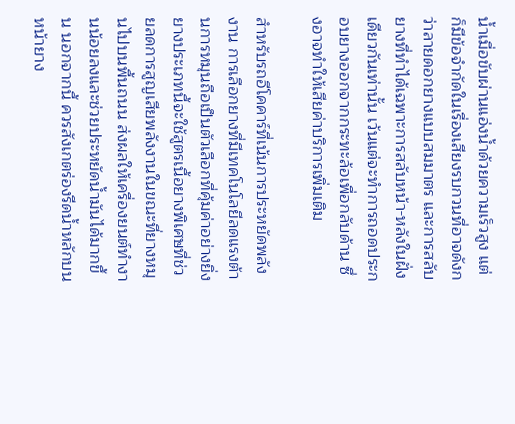น้ำเมื่อขับผ่านแอ่งน้ำด้วยความเร็วสูง แต่ก็มีข้อจำกัดในเรื่องเสียงรบกวนที่อาจดังกว่าลายดอกยางแบบสมมาตร และการสลับยางที่ทำได้เฉพาะการสลับหน้า-หลังในฝั่งเดียวกันเท่านั้น เว้นแต่จะทำการถอดประกอบยางออกจากกระทะล้อเพื่อกลับด้าน ซึ่งอาจทำให้เสียค่าบริการเพิ่มเติม

สำหรับรถอีโคคาร์ที่เน้นการประหยัดพลังงาน การเลือกยางที่มีเทคโนโลยีลดแรงต้านการหมุนถือเป็นตัวเลือกที่คุ้มค่าอย่างยิ่ง ยางประเภทนี้จะใช้สูตรเนื้อยางพิเศษที่ช่วยลดการสูญเสียพลังงานในขณะที่ยางหมุนไปบนพื้นถนน ส่งผลให้เครื่องยนต์ทำงานน้อยลงและช่วยประหยัดน้ำมันได้มากขึ้น นอกจากนี้ ควรสังเกตร่องรีดน้ำหลักบนหน้ายาง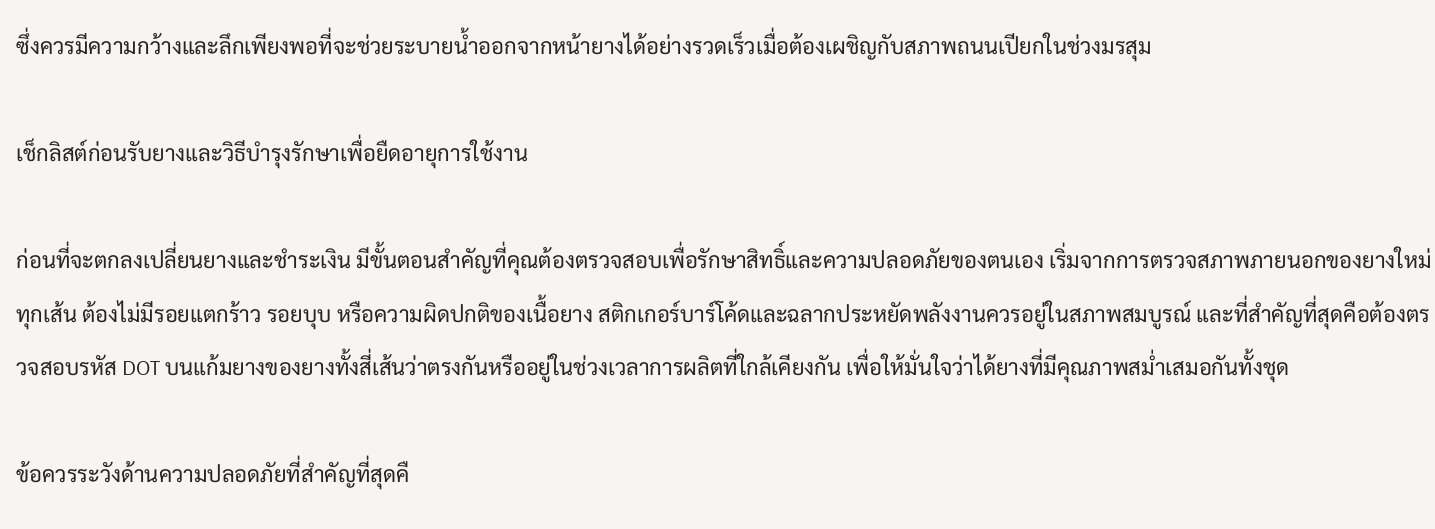ซึ่งควรมีความกว้างและลึกเพียงพอที่จะช่วยระบายน้ำออกจากหน้ายางได้อย่างรวดเร็วเมื่อต้องเผชิญกับสภาพถนนเปียกในช่วงมรสุม

เช็กลิสต์ก่อนรับยางและวิธีบำรุงรักษาเพื่อยืดอายุการใช้งาน

ก่อนที่จะตกลงเปลี่ยนยางและชำระเงิน มีขั้นตอนสำคัญที่คุณต้องตรวจสอบเพื่อรักษาสิทธิ์และความปลอดภัยของตนเอง เริ่มจากการตรวจสภาพภายนอกของยางใหม่ทุกเส้น ต้องไม่มีรอยแตกร้าว รอยบุบ หรือความผิดปกติของเนื้อยาง สติกเกอร์บาร์โค้ดและฉลากประหยัดพลังงานควรอยู่ในสภาพสมบูรณ์ และที่สำคัญที่สุดคือต้องตรวจสอบรหัส DOT บนแก้มยางของยางทั้งสี่เส้นว่าตรงกันหรืออยู่ในช่วงเวลาการผลิตที่ใกล้เคียงกัน เพื่อให้มั่นใจว่าได้ยางที่มีคุณภาพสม่ำเสมอกันทั้งชุด

ข้อควรระวังด้านความปลอดภัยที่สำคัญที่สุดคื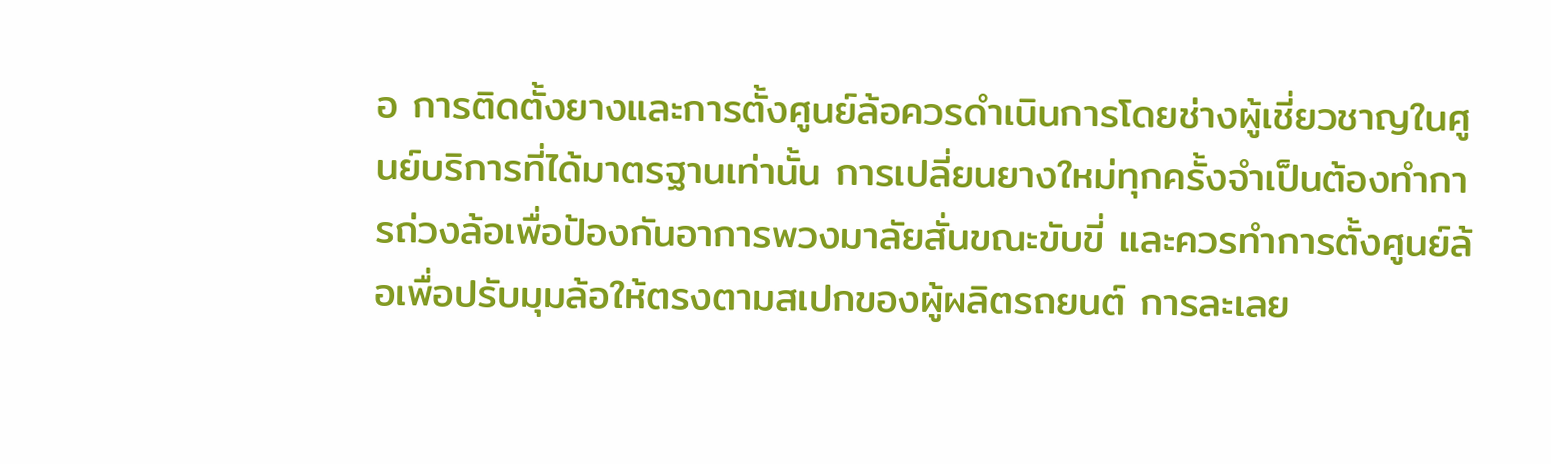อ การติดตั้งยางและการตั้งศูนย์ล้อควรดำเนินการโดยช่างผู้เชี่ยวชาญในศูนย์บริการที่ได้มาตรฐานเท่านั้น การเปลี่ยนยางใหม่ทุกครั้งจำเป็นต้องทำการถ่วงล้อเพื่อป้องกันอาการพวงมาลัยสั่นขณะขับขี่ และควรทำการตั้งศูนย์ล้อเพื่อปรับมุมล้อให้ตรงตามสเปกของผู้ผลิตรถยนต์ การละเลย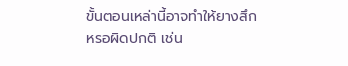ขั้นตอนเหล่านี้อาจทำให้ยางสึกหรอผิดปกติ เช่น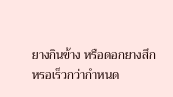ยางกินข้าง หรือดอกยางสึกหรอเร็วกว่ากำหนด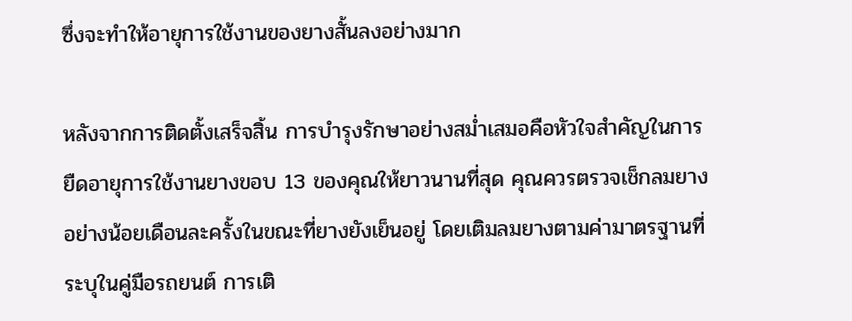ซึ่งจะทำให้อายุการใช้งานของยางสั้นลงอย่างมาก

หลังจากการติดตั้งเสร็จสิ้น การบำรุงรักษาอย่างสม่ำเสมอคือหัวใจสำคัญในการยืดอายุการใช้งานยางขอบ 13 ของคุณให้ยาวนานที่สุด คุณควรตรวจเช็กลมยางอย่างน้อยเดือนละครั้งในขณะที่ยางยังเย็นอยู่ โดยเติมลมยางตามค่ามาตรฐานที่ระบุในคู่มือรถยนต์ การเติ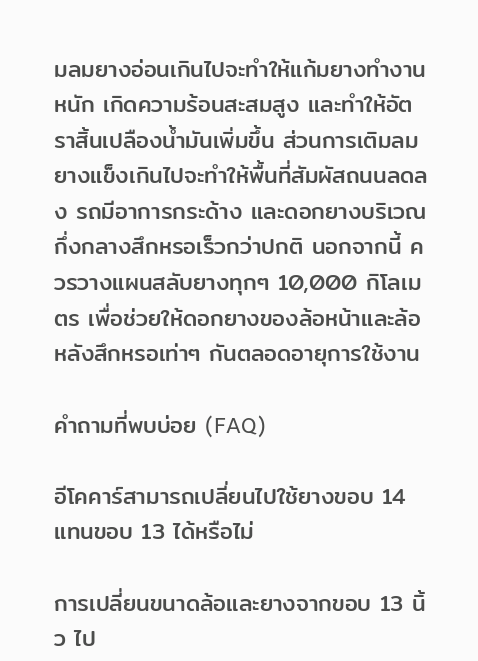มลมยางอ่อนเกินไปจะทำให้แก้มยางทำงานหนัก เกิดความร้อนสะสมสูง และทำให้อัตราสิ้นเปลืองน้ำมันเพิ่มขึ้น ส่วนการเติมลมยางแข็งเกินไปจะทำให้พื้นที่สัมผัสถนนลดลง รถมีอาการกระด้าง และดอกยางบริเวณกึ่งกลางสึกหรอเร็วกว่าปกติ นอกจากนี้ ควรวางแผนสลับยางทุกๆ 10,000 กิโลเมตร เพื่อช่วยให้ดอกยางของล้อหน้าและล้อหลังสึกหรอเท่าๆ กันตลอดอายุการใช้งาน

คำถามที่พบบ่อย (FAQ)

อีโคคาร์สามารถเปลี่ยนไปใช้ยางขอบ 14 แทนขอบ 13 ได้หรือไม่

การเปลี่ยนขนาดล้อและยางจากขอบ 13 นิ้ว ไป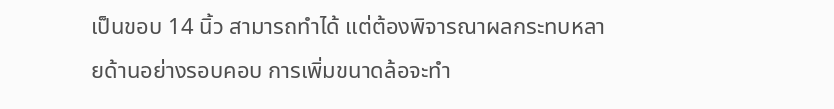เป็นขอบ 14 นิ้ว สามารถทำได้ แต่ต้องพิจารณาผลกระทบหลายด้านอย่างรอบคอบ การเพิ่มขนาดล้อจะทำ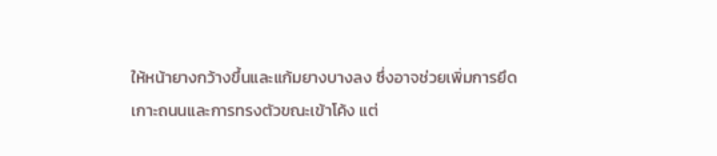ให้หน้ายางกว้างขึ้นและแก้มยางบางลง ซึ่งอาจช่วยเพิ่มการยึดเกาะถนนและการทรงตัวขณะเข้าโค้ง แต่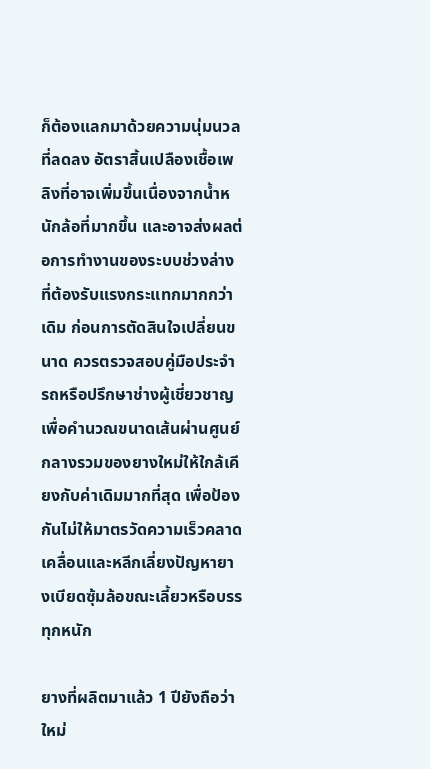ก็ต้องแลกมาด้วยความนุ่มนวลที่ลดลง อัตราสิ้นเปลืองเชื้อเพลิงที่อาจเพิ่มขึ้นเนื่องจากน้ำหนักล้อที่มากขึ้น และอาจส่งผลต่อการทำงานของระบบช่วงล่างที่ต้องรับแรงกระแทกมากกว่าเดิม ก่อนการตัดสินใจเปลี่ยนขนาด ควรตรวจสอบคู่มือประจำรถหรือปรึกษาช่างผู้เชี่ยวชาญเพื่อคำนวณขนาดเส้นผ่านศูนย์กลางรวมของยางใหม่ให้ใกล้เคียงกับค่าเดิมมากที่สุด เพื่อป้องกันไม่ให้มาตรวัดความเร็วคลาดเคลื่อนและหลีกเลี่ยงปัญหายางเบียดซุ้มล้อขณะเลี้ยวหรือบรรทุกหนัก

ยางที่ผลิตมาแล้ว 1 ปียังถือว่าใหม่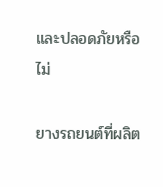และปลอดภัยหรือไม่

ยางรถยนต์ที่ผลิต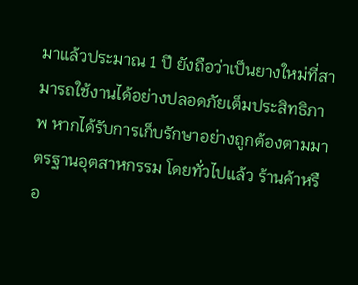มาแล้วประมาณ 1 ปี ยังถือว่าเป็นยางใหม่ที่สามารถใช้งานได้อย่างปลอดภัยเต็มประสิทธิภาพ หากได้รับการเก็บรักษาอย่างถูกต้องตามมาตรฐานอุตสาหกรรม โดยทั่วไปแล้ว ร้านค้าหรือ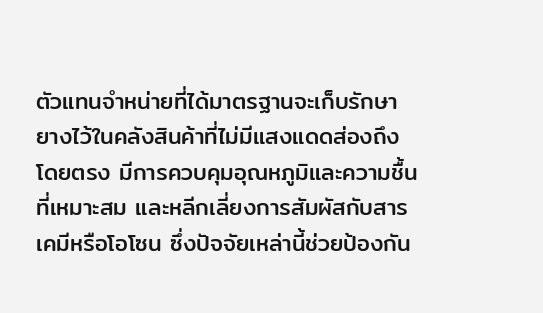ตัวแทนจำหน่ายที่ได้มาตรฐานจะเก็บรักษายางไว้ในคลังสินค้าที่ไม่มีแสงแดดส่องถึงโดยตรง มีการควบคุมอุณหภูมิและความชื้นที่เหมาะสม และหลีกเลี่ยงการสัมผัสกับสารเคมีหรือโอโซน ซึ่งปัจจัยเหล่านี้ช่วยป้องกัน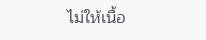ไม่ให้เนื้อ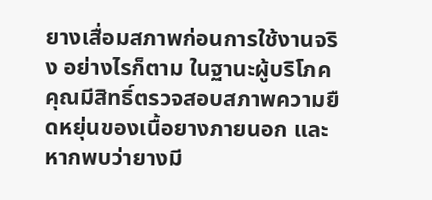ยางเสื่อมสภาพก่อนการใช้งานจริง อย่างไรก็ตาม ในฐานะผู้บริโภค คุณมีสิทธิ์ตรวจสอบสภาพความยืดหยุ่นของเนื้อยางภายนอก และหากพบว่ายางมี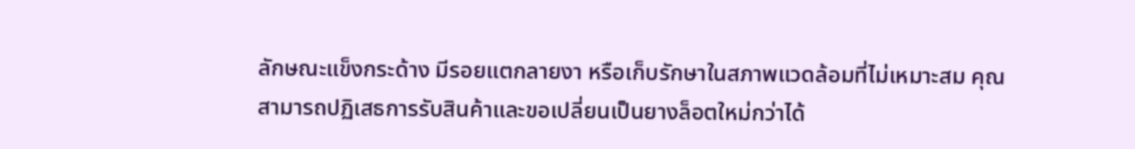ลักษณะแข็งกระด้าง มีรอยแตกลายงา หรือเก็บรักษาในสภาพแวดล้อมที่ไม่เหมาะสม คุณสามารถปฏิเสธการรับสินค้าและขอเปลี่ยนเป็นยางล็อตใหม่กว่าได้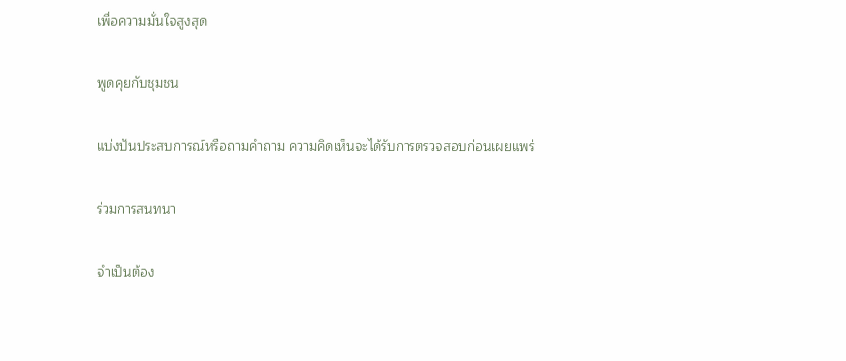เพื่อความมั่นใจสูงสุด

พูดคุยกับชุมชน

แบ่งปันประสบการณ์หรือถามคำถาม ความคิดเห็นจะได้รับการตรวจสอบก่อนเผยแพร่

ร่วมการสนทนา

จำเป็นต้อง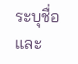ระบุชื่อและ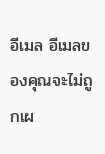อีเมล อีเมลของคุณจะไม่ถูกเผ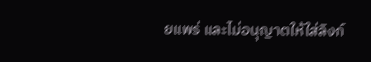ยแพร่ และไม่อนุญาตให้ใส่ลิงก์